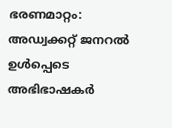ഭരണമാറ്റം: അഡ്വക്കറ്റ് ജനറൽ ഉൾപ്പെടെ അഭിഭാഷകർ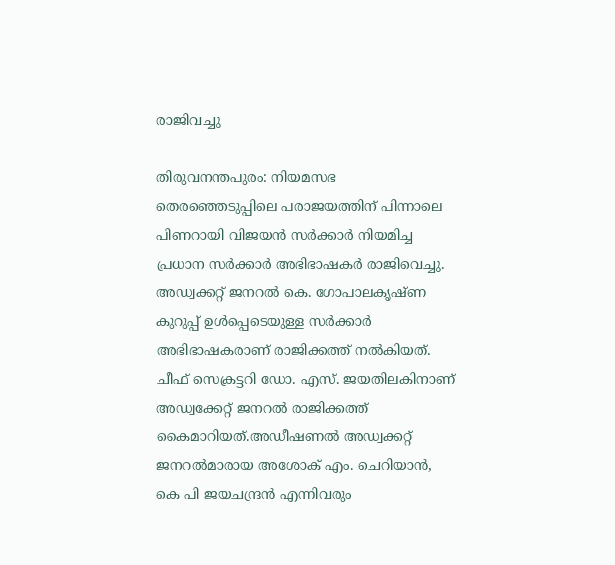രാജിവച്ചു

തിരുവനന്തപുരം: നിയമസഭ തെരഞ്ഞെടുപ്പിലെ പരാജയത്തിന് പിന്നാലെ പിണറായി വിജയൻ സർക്കാർ നിയമിച്ച പ്രധാന സർക്കാർ അഭിഭാഷകർ രാജിവെച്ചു. അഡ്വക്കറ്റ് ജനറൽ കെ. ഗോപാലകൃഷ്ണ കുറുപ്പ് ഉൾപ്പെടെയുള്ള സർക്കാർ അഭിഭാഷകരാണ് രാജിക്കത്ത് നൽകിയത്. ചീഫ് സെക്രട്ടറി ഡോ. എസ്. ജയതിലകിനാണ് അഡ്വക്കേറ്റ് ജനറൽ രാജിക്കത്ത് കൈമാറിയത്.അഡീഷണൽ അഡ്വക്കറ്റ് ജനറൽമാരായ അശോക് എം. ചെറിയാൻ, കെ പി ജയചന്ദ്രൻ എന്നിവരും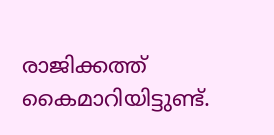രാജിക്കത്ത് കൈമാറിയിട്ടുണ്ട്.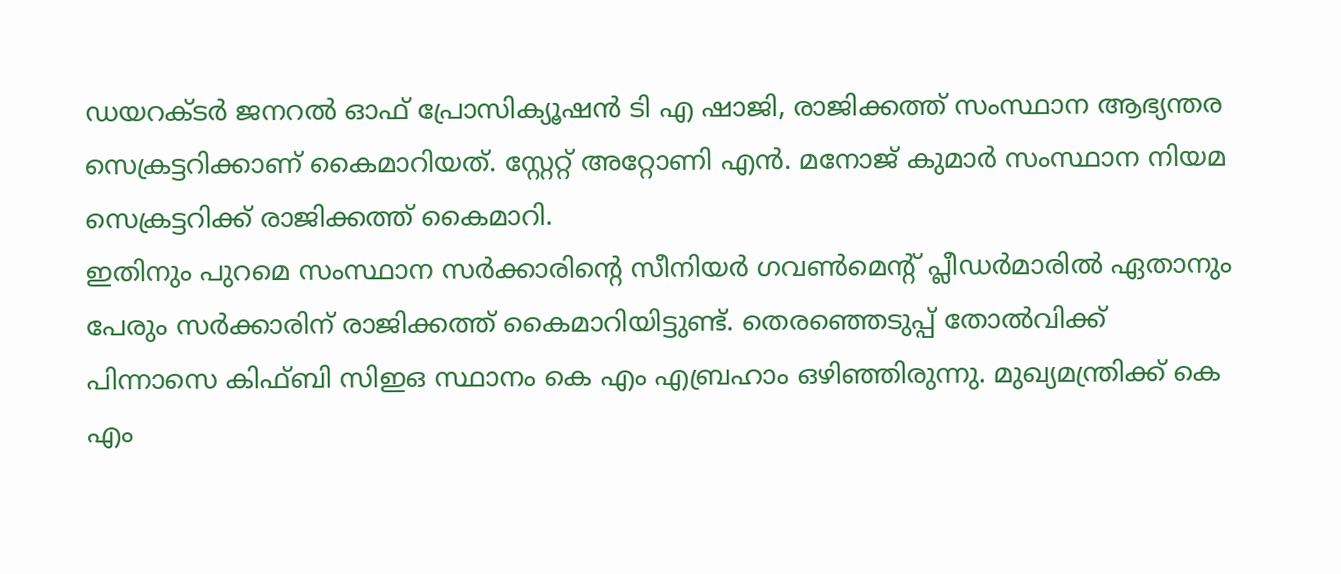ഡയറക്ടർ ജനറൽ ഓഫ് പ്രോസിക്യൂഷൻ ടി എ ഷാജി, രാജിക്കത്ത് സംസ്ഥാന ആഭ്യന്തര സെക്രട്ടറിക്കാണ് കൈമാറിയത്. സ്റ്റേറ്റ് അറ്റോണി എൻ. മനോജ് കുമാർ സംസ്ഥാന നിയമ സെക്രട്ടറിക്ക് രാജിക്കത്ത് കൈമാറി.
ഇതിനും പുറമെ സംസ്ഥാന സർക്കാരിന്റെ സീനിയർ ഗവൺമെന്റ് പ്ലീഡർമാരിൽ ഏതാനും പേരും സർക്കാരിന് രാജിക്കത്ത് കൈമാറിയിട്ടുണ്ട്. തെരഞ്ഞെടുപ്പ് തോൽവിക്ക് പിന്നാസെ കിഫ്ബി സിഇഒ സ്ഥാനം കെ എം എബ്രഹാം ഒഴിഞ്ഞിരുന്നു. മുഖ്യമന്ത്രിക്ക് കെ എം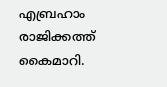എബ്രഹാം രാജിക്കത്ത് കൈമാറി.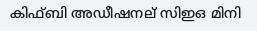കിഫ്ബി അഡീഷനല് സിഇഒ മിനി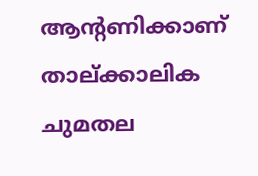ആന്റണിക്കാണ് താല്ക്കാലിക ചുമതല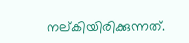നല്കിയിരിക്കുന്നത്.